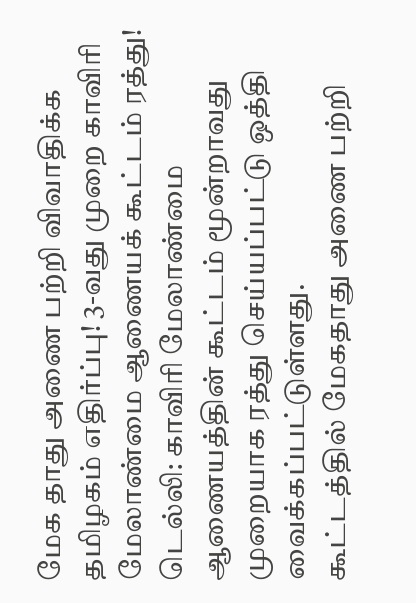மேக தாது அணை பற்றி விவாதிக்க தமிழகம் எதிர்ப்பு! 3-வது முறை காவிரி மேலாண்மை ஆணையக் கூட்டம் ரத்து!
டெல்லி: காவிரி மேலாண்மை ஆணையத்தின் கூட்டம் மூன்றாவது முறையாக ரத்து செய்யப்பட்டு ஒத்தி வைக்கப்பட்டுள்ளது.
கூட்டத்தில் மேகதாது அணை பற்றி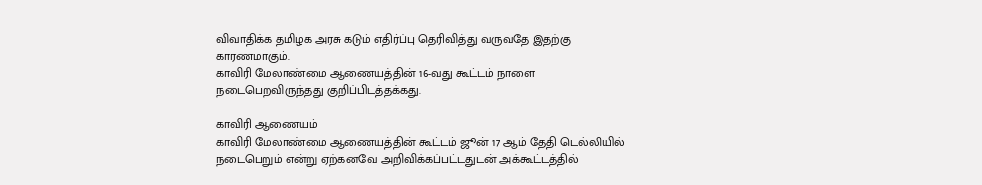விவாதிக்க தமிழக அரசு கடும் எதிர்ப்பு தெரிவித்து வருவதே இதற்கு காரணமாகும்.
காவிரி மேலாண்மை ஆணையத்தின் 16-வது கூட்டம் நாளை நடைபெறவிருந்தது குறிப்பிடத்தக்கது.

காவிரி ஆணையம்
காவிரி மேலாண்மை ஆணையத்தின் கூட்டம் ஜூன் 17 ஆம் தேதி டெல்லியில் நடைபெறும் என்று ஏற்கனவே அறிவிக்கப்பட்டதுடன் அக்கூட்டத்தில்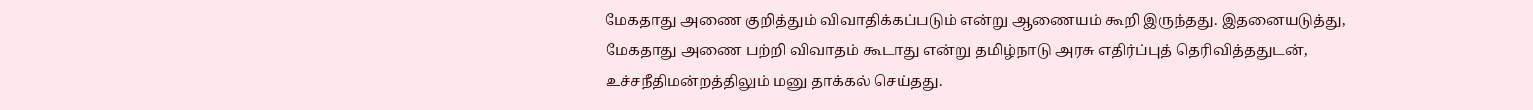மேகதாது அணை குறித்தும் விவாதிக்கப்படும் என்று ஆணையம் கூறி இருந்தது. இதனையடுத்து, மேகதாது அணை பற்றி விவாதம் கூடாது என்று தமிழ்நாடு அரசு எதிர்ப்புத் தெரிவித்ததுடன், உச்சநீதிமன்றத்திலும் மனு தாக்கல் செய்தது.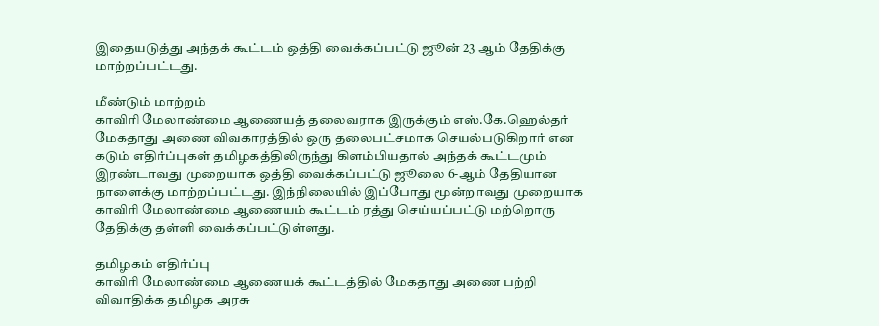இதையடுத்து அந்தக் கூட்டம் ஒத்தி வைக்கப்பட்டு ஜூன் 23 ஆம் தேதிக்கு மாற்றப்பட்டது.

மீண்டும் மாற்றம்
காவிரி மேலாண்மை ஆணையத் தலைவராக இருக்கும் எஸ்.கே.ஹெல்தர் மேகதாது அணை விவகாரத்தில் ஒரு தலைபட்சமாக செயல்படுகிறார் என கடும் எதிர்ப்புகள் தமிழகத்திலிருந்து கிளம்பியதால் அந்தக் கூட்டமும் இரண்டாவது முறையாக ஒத்தி வைக்கப்பட்டு ஜூலை 6-ஆம் தேதியான நாளைக்கு மாற்றப்பட்டது. இந்நிலையில் இப்போது மூன்றாவது முறையாக காவிரி மேலாண்மை ஆணையம் கூட்டம் ரத்து செய்யப்பட்டு மற்றொரு தேதிக்கு தள்ளி வைக்கப்பட்டுள்ளது.

தமிழகம் எதிர்ப்பு
காவிரி மேலாண்மை ஆணையக் கூட்டத்தில் மேகதாது அணை பற்றி விவாதிக்க தமிழக அரசு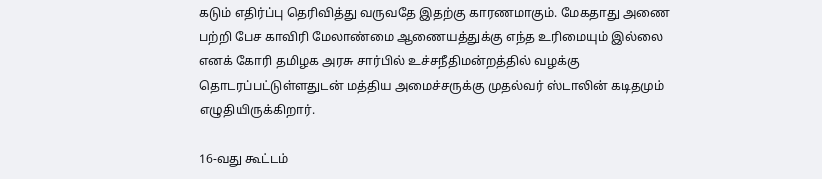கடும் எதிர்ப்பு தெரிவித்து வருவதே இதற்கு காரணமாகும். மேகதாது அணை பற்றி பேச காவிரி மேலாண்மை ஆணையத்துக்கு எந்த உரிமையும் இல்லை எனக் கோரி தமிழக அரசு சார்பில் உச்சநீதிமன்றத்தில் வழக்கு தொடரப்பட்டுள்ளதுடன் மத்திய அமைச்சருக்கு முதல்வர் ஸ்டாலின் கடிதமும் எழுதியிருக்கிறார்.

16-வது கூட்டம்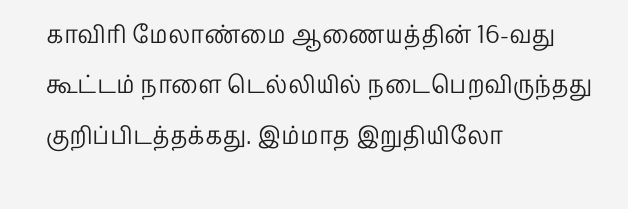காவிரி மேலாண்மை ஆணையத்தின் 16-வது கூட்டம் நாளை டெல்லியில் நடைபெறவிருந்தது குறிப்பிடத்தக்கது. இம்மாத இறுதியிலோ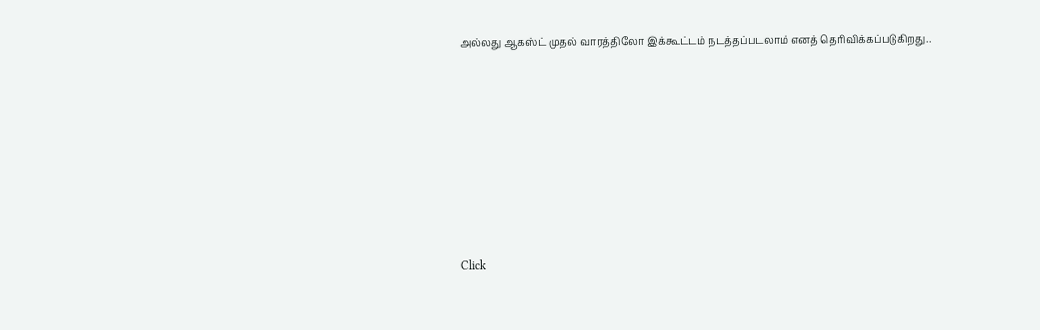அல்லது ஆகஸ்ட் முதல் வாரத்திலோ இக்கூட்டம் நடத்தப்படலாம் எனத் தெரிவிக்கப்படுகிறது..












Click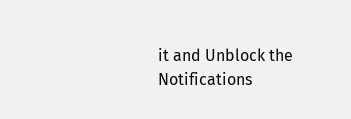it and Unblock the Notifications